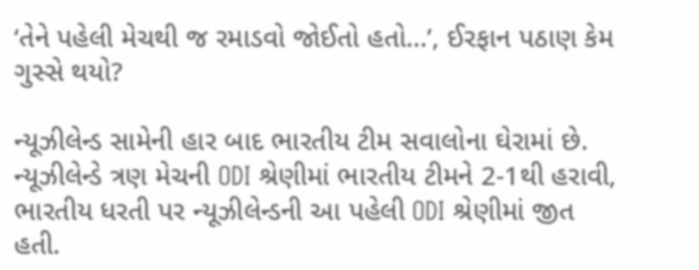‘તેને પહેલી મેચથી જ રમાડવો જોઈતો હતો...’, ઈરફાન પઠાણ કેમ ગુસ્સે થયો?

ન્યૂઝીલેન્ડ સામેની હાર બાદ ભારતીય ટીમ સવાલોના ઘેરામાં છે. ન્યૂઝીલેન્ડે ત્રણ મેચની ODI શ્રેણીમાં ભારતીય ટીમને 2-1થી હરાવી, ભારતીય ધરતી પર ન્યૂઝીલેન્ડની આ પહેલી ODI શ્રેણીમાં જીત હતી.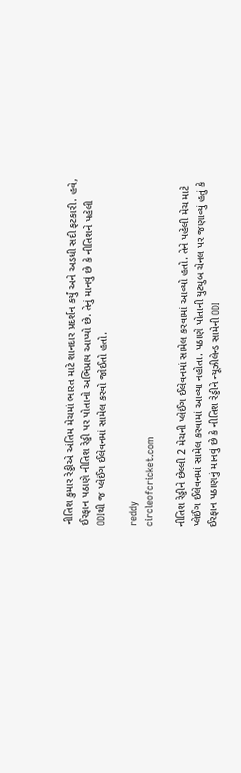નીતિશ કુમાર રેડ્ડીએ અંતિમ મેચમાં ભારત માટે શાનદાર પ્રદર્શન કર્યું અને અડધી સદી ફટકારી. હવે, ઈરફાન પઠાણે નીતિશ રેડ્ડી પર પોતાનો અભિપ્રાય આપ્યો છે. તેનું માનવું છે કે નીતિશને પહેલી ODIથી જ પ્લેઈંગ ઈલેવનમાં સામેલ કરવો જોઈતો હતો.

reddy
circleofcricket.com

નીતિશ રેડ્ડીને છેલ્લી 2 મેચની પ્લેઈંગ ઈલેવનમાં સામેલ કરવામાં આવ્યો હતો. તેને પહેલી મેચ માટે પ્લેઈંગ ઈલેવનમાં સામેલ કરવામાં આવ્યા નહોતા. પઠાણે પોતાની યુટ્યુબ ચેનલ પર જણાવ્યું હતું કે ઈરફાન પઠાણનું માનવું છે કે નીતિશ રેડ્ડીને ન્યૂઝીલેન્ડ સામેની ODI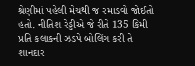શ્રેણીમાં પહેલી મેચથી જ રમાડવો જોઈતો હતો. નીતિશ રેડ્ડીએ જે રીતે 135 કિમી પ્રતિ કલાકની ઝડપે બોલિંગ કરી તે શાનદાર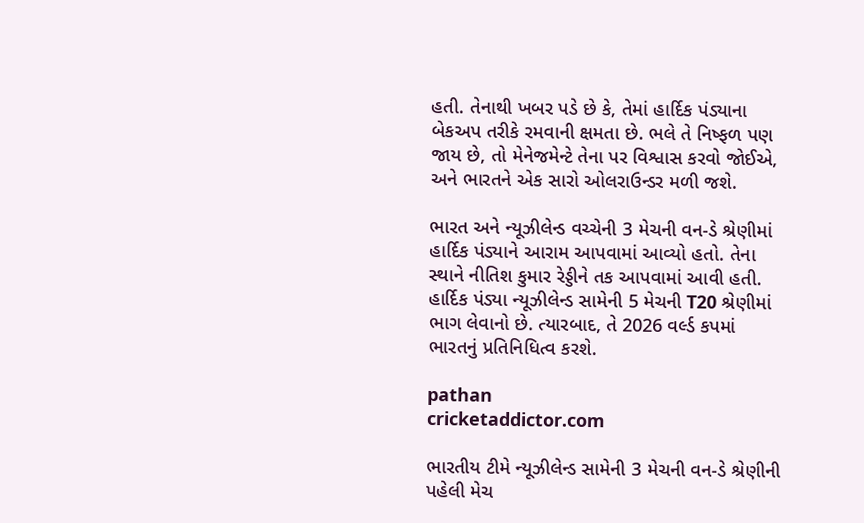હતી. તેનાથી ખબર પડે છે કે, તેમાં હાર્દિક પંડ્યાના બેકઅપ તરીકે રમવાની ક્ષમતા છે. ભલે તે નિષ્ફળ પણ જાય છે, તો મેનેજમેન્ટે તેના પર વિશ્વાસ કરવો જોઈએ, અને ભારતને એક સારો ઓલરાઉન્ડર મળી જશે.

ભારત અને ન્યૂઝીલેન્ડ વચ્ચેની 3 મેચની વન-ડે શ્રેણીમાં હાર્દિક પંડ્યાને આરામ આપવામાં આવ્યો હતો. તેના સ્થાને નીતિશ કુમાર રેડ્ડીને તક આપવામાં આવી હતી. હાર્દિક પંડ્યા ન્યૂઝીલેન્ડ સામેની 5 મેચની T20 શ્રેણીમાં ભાગ લેવાનો છે. ત્યારબાદ, તે 2026 વર્લ્ડ કપમાં ભારતનું પ્રતિનિધિત્વ કરશે.

pathan
cricketaddictor.com

ભારતીય ટીમે ન્યૂઝીલેન્ડ સામેની 3 મેચની વન-ડે શ્રેણીની પહેલી મેચ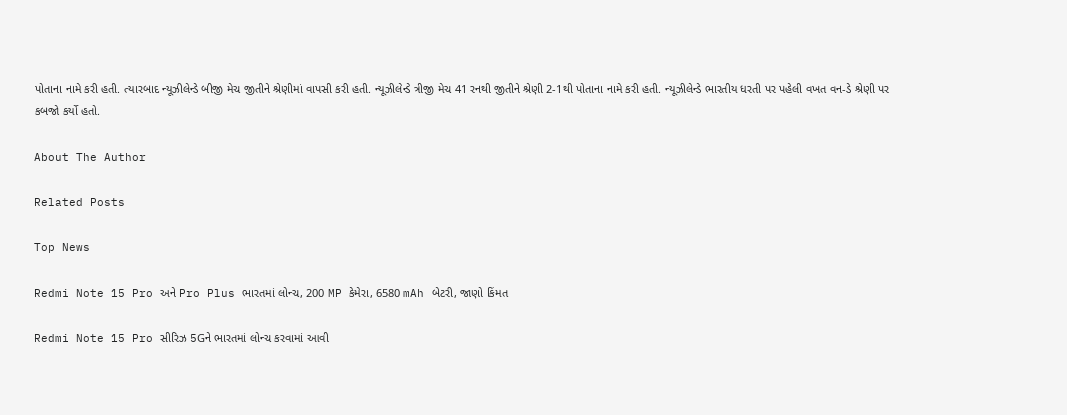પોતાના નામે કરી હતી. ત્યારબાદ ન્યૂઝીલેન્ડે બીજી મેચ જીતીને શ્રેણીમાં વાપસી કરી હતી. ન્યૂઝીલેન્ડે ત્રીજી મેચ 41 રનથી જીતીને શ્રેણી 2-1થી પોતાના નામે કરી હતી. ન્યૂઝીલેન્ડે ભારતીય ધરતી પર પહેલી વખત વન-ડે શ્રેણી પર કબજો કર્યો હતો.

About The Author

Related Posts

Top News

Redmi Note 15 Pro અને Pro Plus ભારતમાં લોન્ચ, 200 MP કેમેરા, 6580 mAh બેટરી, જાણો કિંમત

Redmi Note 15 Pro સીરિઝ 5Gને ભારતમાં લોન્ચ કરવામાં આવી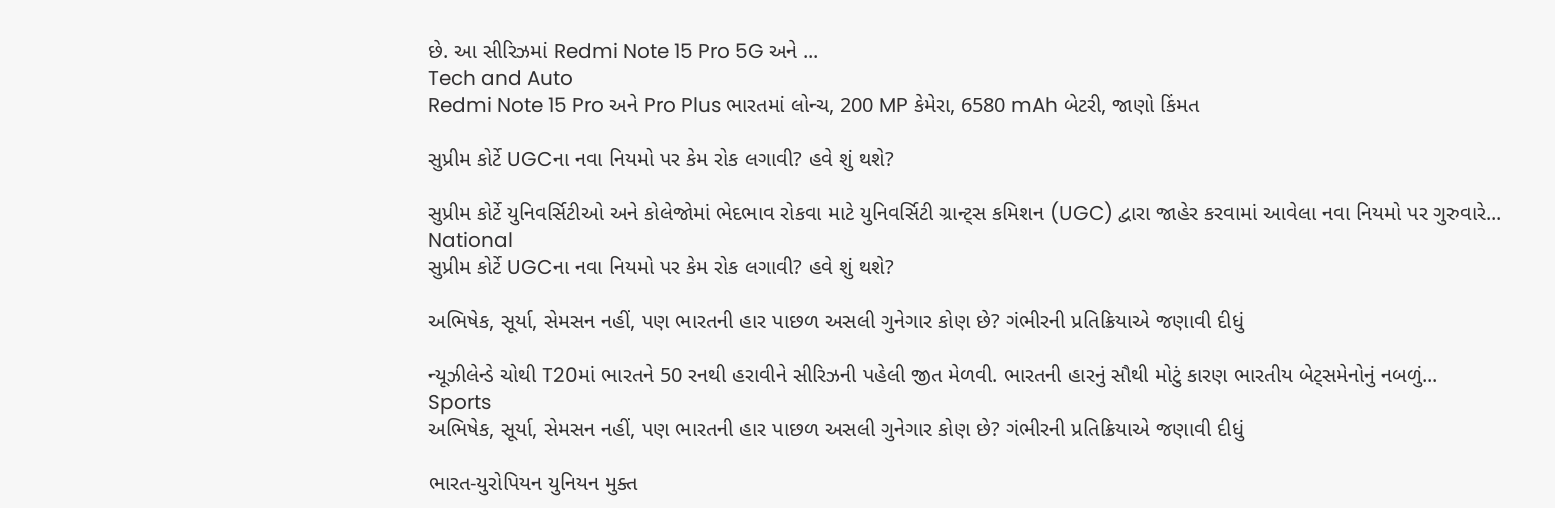છે. આ સીરિઝમાં Redmi Note 15 Pro 5G અને ...
Tech and Auto
Redmi Note 15 Pro અને Pro Plus ભારતમાં લોન્ચ, 200 MP કેમેરા, 6580 mAh બેટરી, જાણો કિંમત

સુપ્રીમ કોર્ટે UGCના નવા નિયમો પર કેમ રોક લગાવી? હવે શું થશે?

સુપ્રીમ કોર્ટે યુનિવર્સિટીઓ અને કોલેજોમાં ભેદભાવ રોકવા માટે યુનિવર્સિટી ગ્રાન્ટ્સ કમિશન (UGC) દ્વારા જાહેર કરવામાં આવેલા નવા નિયમો પર ગુરુવારે...
National
સુપ્રીમ કોર્ટે UGCના નવા નિયમો પર કેમ રોક લગાવી? હવે શું થશે?

અભિષેક, સૂર્યા, સેમસન નહીં, પણ ભારતની હાર પાછળ અસલી ગુનેગાર કોણ છે? ગંભીરની પ્રતિક્રિયાએ જણાવી દીધું

ન્યૂઝીલેન્ડે ચોથી T20માં ભારતને 50 રનથી હરાવીને સીરિઝની પહેલી જીત મેળવી. ભારતની હારનું સૌથી મોટું કારણ ભારતીય બેટ્સમેનોનું નબળું...
Sports
અભિષેક, સૂર્યા, સેમસન નહીં, પણ ભારતની હાર પાછળ અસલી ગુનેગાર કોણ છે? ગંભીરની પ્રતિક્રિયાએ જણાવી દીધું

ભારત-યુરોપિયન યુનિયન મુક્ત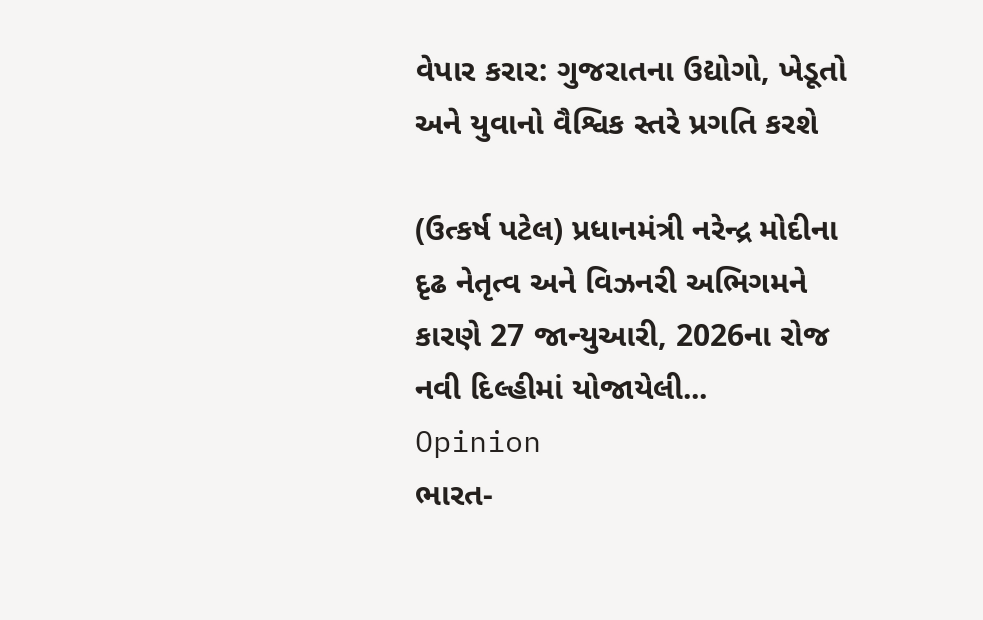વેપાર કરાર: ગુજરાતના ઉદ્યોગો, ખેડૂતો અને યુવાનો વૈશ્વિક સ્તરે પ્રગતિ કરશે

(ઉત્કર્ષ પટેલ) પ્રધાનમંત્રી નરેન્દ્ર મોદીના દૃઢ નેતૃત્વ અને વિઝનરી અભિગમને કારણે 27 જાન્યુઆરી, 2026ના રોજ નવી દિલ્હીમાં યોજાયેલી...
Opinion
ભારત-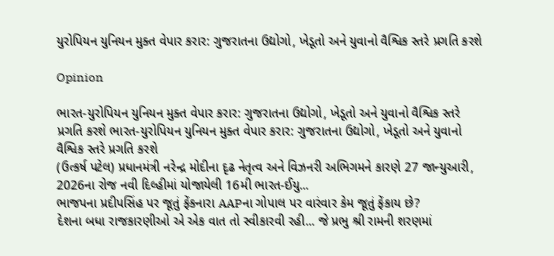યુરોપિયન યુનિયન મુક્ત વેપાર કરાર: ગુજરાતના ઉદ્યોગો, ખેડૂતો અને યુવાનો વૈશ્વિક સ્તરે પ્રગતિ કરશે

Opinion

ભારત-યુરોપિયન યુનિયન મુક્ત વેપાર કરાર: ગુજરાતના ઉદ્યોગો, ખેડૂતો અને યુવાનો વૈશ્વિક સ્તરે પ્રગતિ કરશે ભારત-યુરોપિયન યુનિયન મુક્ત વેપાર કરાર: ગુજરાતના ઉદ્યોગો, ખેડૂતો અને યુવાનો વૈશ્વિક સ્તરે પ્રગતિ કરશે
(ઉત્કર્ષ પટેલ) પ્રધાનમંત્રી નરેન્દ્ર મોદીના દૃઢ નેતૃત્વ અને વિઝનરી અભિગમને કારણે 27 જાન્યુઆરી, 2026ના રોજ નવી દિલ્હીમાં યોજાયેલી 16મી ભારત-ઈયુ...
ભાજપના પ્રદીપસિંહ પર જૂતું ફેંકનારા AAPના ગોપાલ પર વારંવાર કેમ જૂતું ફેંકાય છે?
દેશના બધા રાજકારણીઓ એ એક વાત તો સ્વીકારવી રહી... જે પ્રભુ શ્રી રામની શરણમાં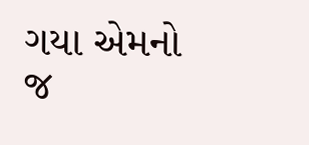ગયા એમનો જ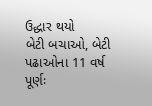ઉદ્ધાર થયો
બેટી બચાઓ, બેટી પઢાઓના 11 વર્ષ પૂર્ણઃ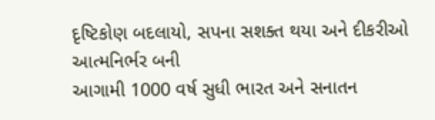દૃષ્ટિકોણ બદલાયો, સપના સશક્ત થયા અને દીકરીઓ આત્મનિર્ભર બની
આગામી 1000 વર્ષ સુધી ભારત અને સનાતન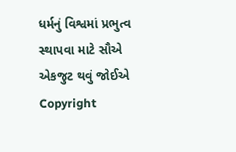ધર્મનું વિશ્વમાં પ્રભુત્વ સ્થાપવા માટે સૌએ એકજુટ થવું જોઈએ
Copyright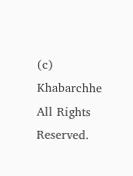(c) Khabarchhe All Rights Reserved.